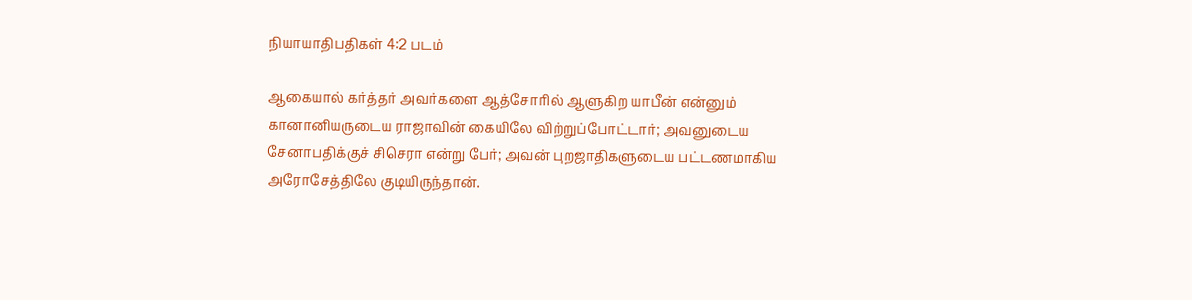நியாயாதிபதிகள் 4:2 படம்

ஆகையால் கர்த்தர் அவர்களை ஆத்சோரில் ஆளுகிற யாபீன் என்னும் கானானியருடைய ராஜாவின் கையிலே விற்றுப்போட்டார்; அவனுடைய சேனாபதிக்குச் சிசெரா என்று பேர்; அவன் புறஜாதிகளுடைய பட்டணமாகிய அரோசேத்திலே குடியிருந்தான்.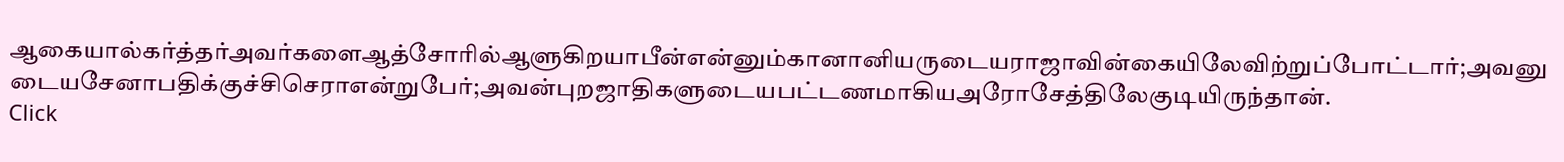ஆகையால்கர்த்தர்அவர்களைஆத்சோரில்ஆளுகிறயாபீன்என்னும்கானானியருடையராஜாவின்கையிலேவிற்றுப்போட்டார்;அவனுடையசேனாபதிக்குச்சிசெராஎன்றுபேர்;அவன்புறஜாதிகளுடையபட்டணமாகியஅரோசேத்திலேகுடியிருந்தான்.
Click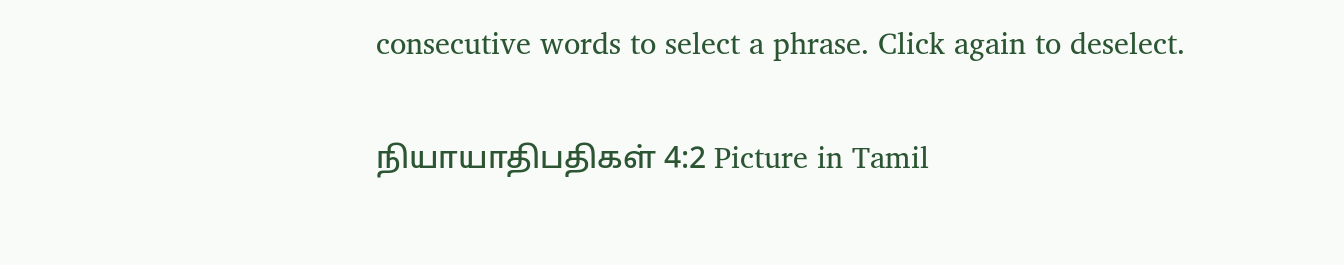consecutive words to select a phrase. Click again to deselect.

நியாயாதிபதிகள் 4:2 Picture in Tamil